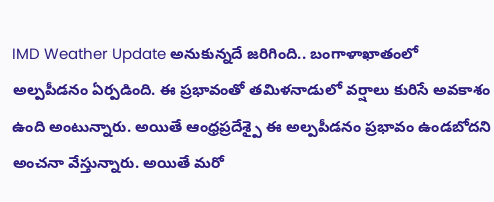IMD Weather Update అనుకున్నదే జరిగింది.. బంగాళాఖాతంలో అల్పపీడనం ఏర్పడింది. ఈ ప్రభావంతో తమిళనాడులో వర్షాలు కురిసే అవకాశం ఉంది అంటున్నారు. అయితే ఆంధ్రప్రదేశ్పై ఈ అల్పపీడనం ప్రభావం ఉండబోదని అంచనా వేస్తున్నారు. అయితే మరో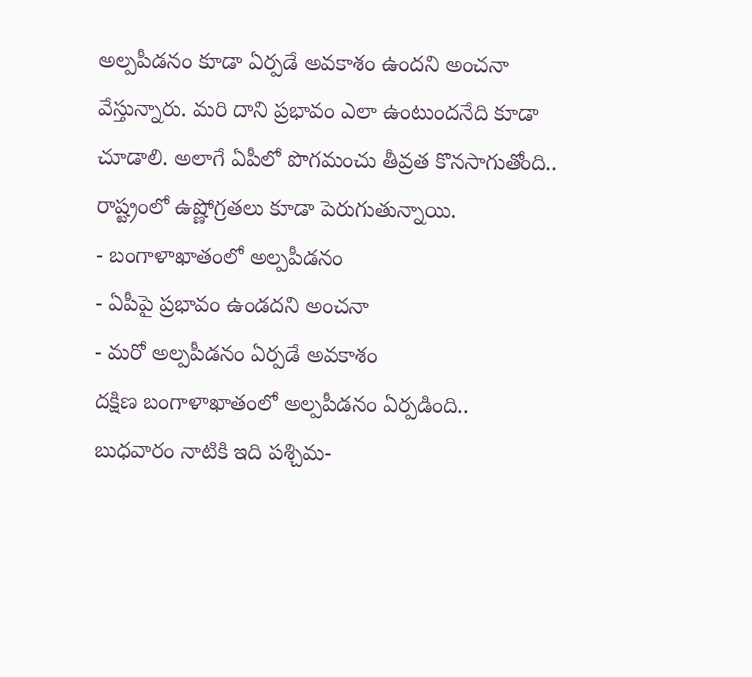అల్పపీడనం కూడా ఏర్పడే అవకాశం ఉందని అంచనా వేస్తున్నారు. మరి దాని ప్రభావం ఎలా ఉంటుందనేది కూడా చూడాలి. అలాగే ఏపీలో పొగమంచు తీవ్రత కొనసాగుతోంది.. రాష్ట్రంలో ఉష్ణోగ్రతలు కూడా పెరుగుతున్నాయి.
- బంగాళాఖాతంలో అల్పపీడనం
- ఏపీపై ప్రభావం ఉండదని అంచనా
- మరో అల్పపీడనం ఏర్పడే అవకాశం
దక్షిణ బంగాళాఖాతంలో అల్పపీడనం ఏర్పడింది.. బుధవారం నాటికి ఇది పశ్చిమ-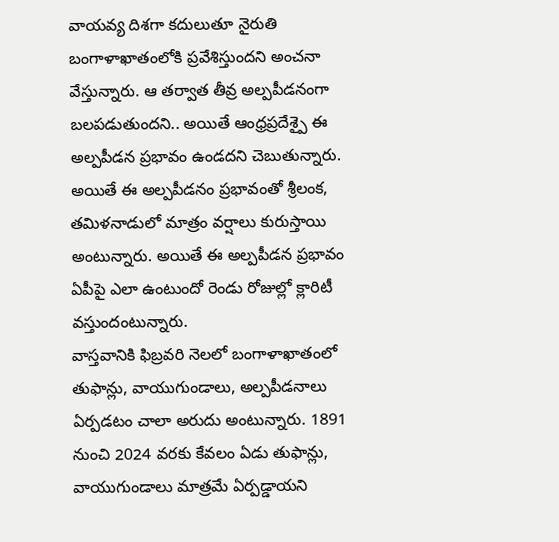వాయవ్య దిశగా కదులుతూ నైరుతి బంగాళాఖాతంలోకి ప్రవేశిస్తుందని అంచనా వేస్తున్నారు. ఆ తర్వాత తీవ్ర అల్పపీడనంగా బలపడుతుందని.. అయితే ఆంధ్రప్రదేశ్పై ఈ అల్పపీడన ప్రభావం ఉండదని చెబుతున్నారు. అయితే ఈ అల్పపీడనం ప్రభావంతో శ్రీలంక, తమిళనాడులో మాత్రం వర్షాలు కురుస్తాయి అంటున్నారు. అయితే ఈ అల్పపీడన ప్రభావం ఏపీపై ఎలా ఉంటుందో రెండు రోజుల్లో క్లారిటీ వస్తుందంటున్నారు.
వాస్తవానికి ఫిబ్రవరి నెలలో బంగాళాఖాతంలో తుఫాన్లు, వాయుగుండాలు, అల్పపీడనాలు ఏర్పడటం చాలా అరుదు అంటున్నారు. 1891 నుంచి 2024 వరకు కేవలం ఏడు తుఫాన్లు, వాయుగుండాలు మాత్రమే ఏర్పడ్డాయని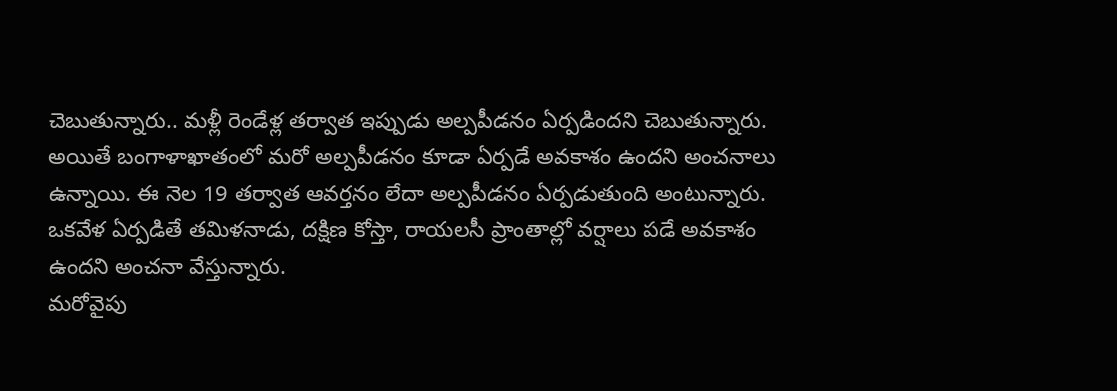చెబుతున్నారు.. మళ్లీ రెండేళ్ల తర్వాత ఇప్పుడు అల్పపీడనం ఏర్పడిందని చెబుతున్నారు. అయితే బంగాళాఖాతంలో మరో అల్పపీడనం కూడా ఏర్పడే అవకాశం ఉందని అంచనాలు ఉన్నాయి. ఈ నెల 19 తర్వాత ఆవర్తనం లేదా అల్పపీడనం ఏర్పడుతుంది అంటున్నారు. ఒకవేళ ఏర్పడితే తమిళనాడు, దక్షిణ కోస్తా, రాయలసీ ప్రాంతాల్లో వర్షాలు పడే అవకాశం ఉందని అంచనా వేస్తున్నారు.
మరోవైపు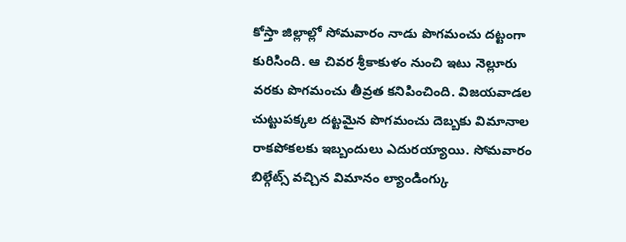కోస్తా జిల్లాల్లో సోమవారం నాడు పొగమంచు దట్టంగా కురిసింది. ఆ చివర శ్రీకాకుళం నుంచి ఇటు నెల్లూరు వరకు పొగమంచు తీవ్రత కనిపించింది. విజయవాడల చుట్టుపక్కల దట్టమైన పొగమంచు దెబ్బకు విమానాల రాకపోకలకు ఇబ్బందులు ఎదురయ్యాయి. సోమవారం బిల్గేట్స్ వచ్చిన విమానం ల్యాండింగ్కు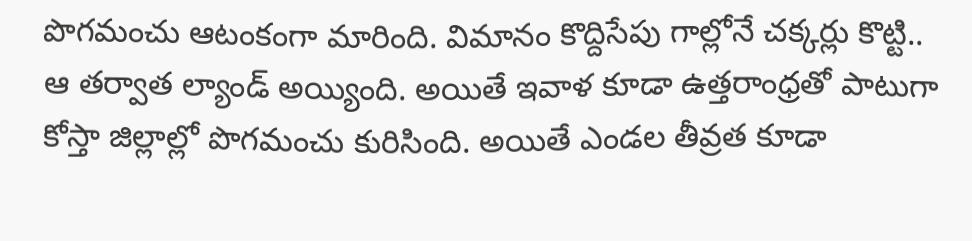పొగమంచు ఆటంకంగా మారింది. విమానం కొద్దిసేపు గాల్లోనే చక్కర్లు కొట్టి.. ఆ తర్వాత ల్యాండ్ అయ్యింది. అయితే ఇవాళ కూడా ఉత్తరాంధ్రతో పాటుగా కోస్తా జిల్లాల్లో పొగమంచు కురిసింది. అయితే ఎండల తీవ్రత కూడా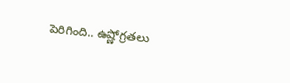పెరిగింది.. ఉష్ణోగ్రతలు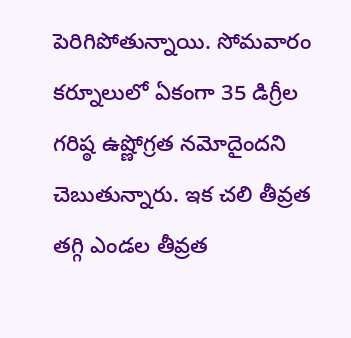పెరిగిపోతున్నాయి. సోమవారం కర్నూలులో ఏకంగా 35 డిగ్రీల గరిష్ఠ ఉష్ణోగ్రత నమోదైందని చెబుతున్నారు. ఇక చలి తీవ్రత తగ్గి ఎండల తీవ్రత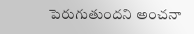పెరుగుతుందని అంచనా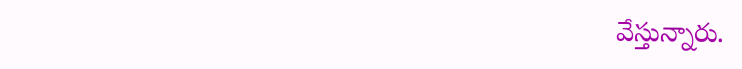వేస్తున్నారు.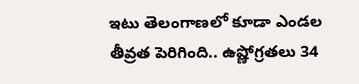ఇటు తెలంగాణలో కూడా ఎండల తీవ్రత పెరిగింది.. ఉష్ణోగ్రతలు 34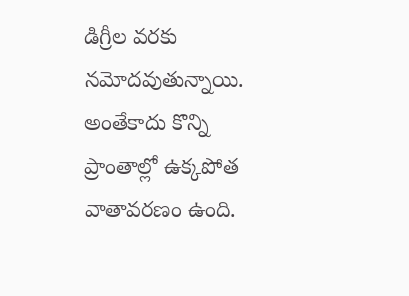డిగ్రీల వరకు నమోదవుతున్నాయి. అంతేకాదు కొన్ని ప్రాంతాల్లో ఉక్కపోత వాతావరణం ఉంది.